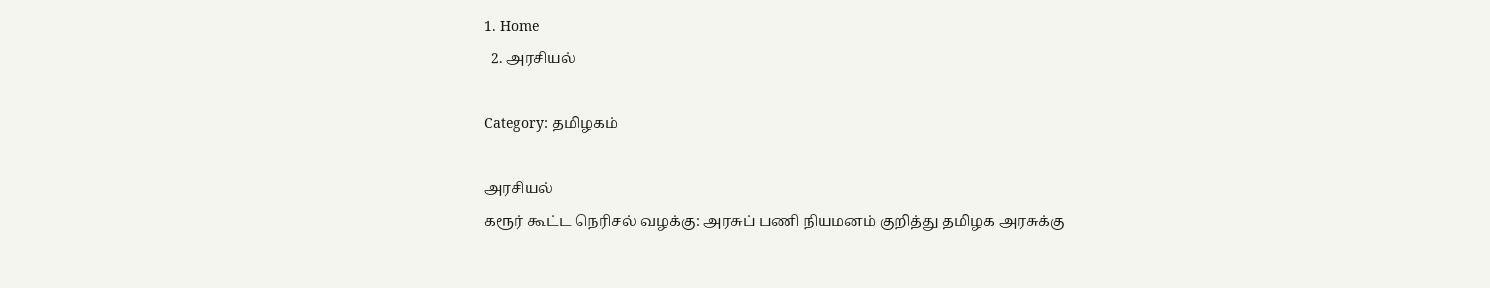1. Home
  2. அரசியல்

Category: தமிழகம்

அரசியல்
கரூர் கூட்ட நெரிசல் வழக்கு: அரசுப் பணி நியமனம் குறித்து தமிழக அரசுக்கு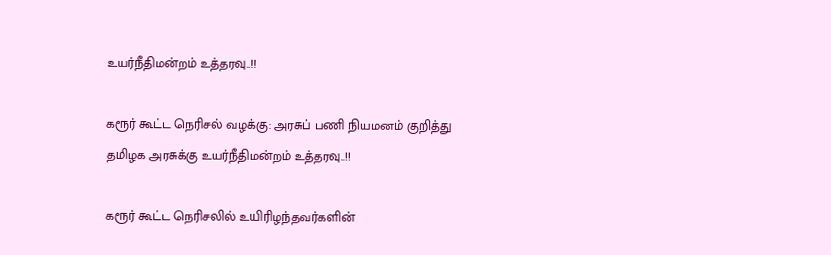உயர்நீதிமன்றம் உத்தரவு..!!

கரூர் கூட்ட நெரிசல் வழக்கு: அரசுப் பணி நியமனம் குறித்து தமிழக அரசுக்கு உயர்நீதிமன்றம் உத்தரவு..!!

கரூர் கூட்ட நெரிசலில் உயிரிழந்தவர்களின்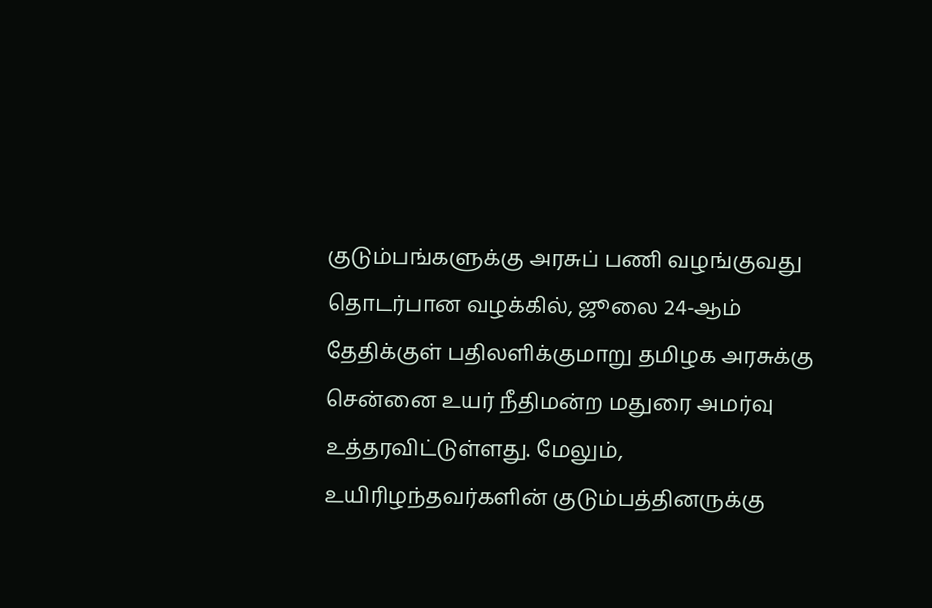குடும்பங்களுக்கு அரசுப் பணி வழங்குவது தொடர்பான வழக்கில், ஜூலை 24-ஆம் தேதிக்குள் பதிலளிக்குமாறு தமிழக அரசுக்கு சென்னை உயர் நீதிமன்ற மதுரை அமர்வு உத்தரவிட்டுள்ளது. மேலும், உயிரிழந்தவர்களின் குடும்பத்தினருக்கு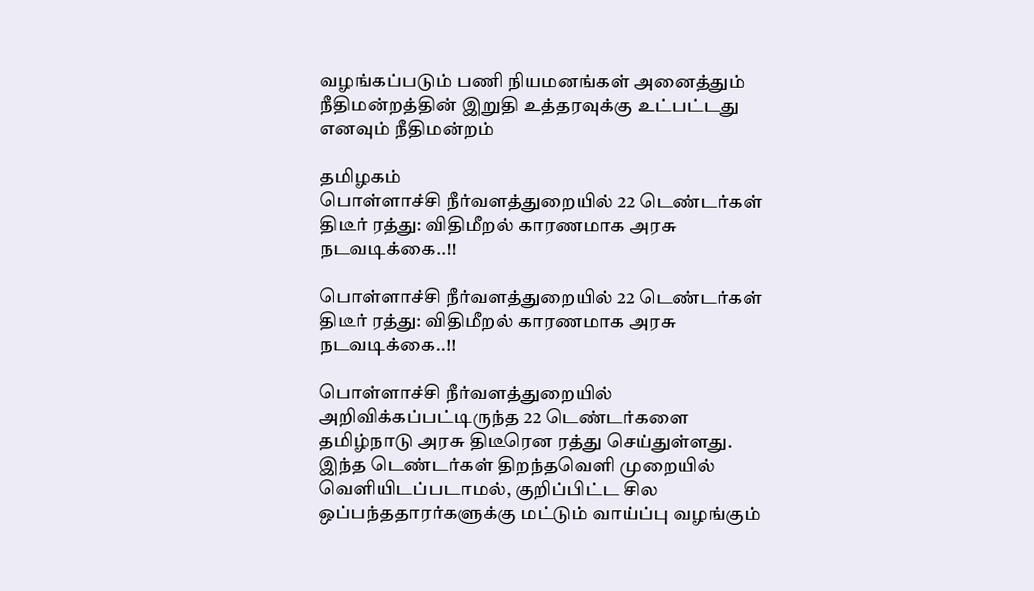வழங்கப்படும் பணி நியமனங்கள் அனைத்தும் நீதிமன்றத்தின் இறுதி உத்தரவுக்கு உட்பட்டது எனவும் நீதிமன்றம்

தமிழகம்
பொள்ளாச்சி நீர்வளத்துறையில் 22 டெண்டர்கள் திடீர் ரத்து: விதிமீறல் காரணமாக அரசு நடவடிக்கை..!!

பொள்ளாச்சி நீர்வளத்துறையில் 22 டெண்டர்கள் திடீர் ரத்து: விதிமீறல் காரணமாக அரசு நடவடிக்கை..!!

பொள்ளாச்சி நீர்வளத்துறையில் அறிவிக்கப்பட்டிருந்த 22 டெண்டர்களை தமிழ்நாடு அரசு திடீரென ரத்து செய்துள்ளது. இந்த டெண்டர்கள் திறந்தவெளி முறையில் வெளியிடப்படாமல், குறிப்பிட்ட சில ஒப்பந்ததாரர்களுக்கு மட்டும் வாய்ப்பு வழங்கும்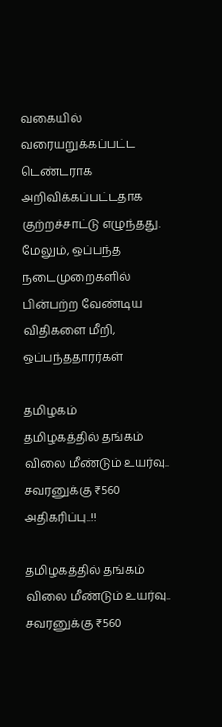வகையில் வரையறுக்கப்பட்ட டெண்டராக அறிவிக்கப்பட்டதாக குற்றச்சாட்டு எழுந்தது. மேலும், ஒப்பந்த நடைமுறைகளில் பின்பற்ற வேண்டிய விதிகளை மீறி, ஒப்பந்ததாரர்கள்

தமிழகம்
தமிழகத்தில் தங்கம் விலை மீண்டும் உயர்வு.. சவரனுக்கு ₹560 அதிகரிப்பு..!!

தமிழகத்தில் தங்கம் விலை மீண்டும் உயர்வு.. சவரனுக்கு ₹560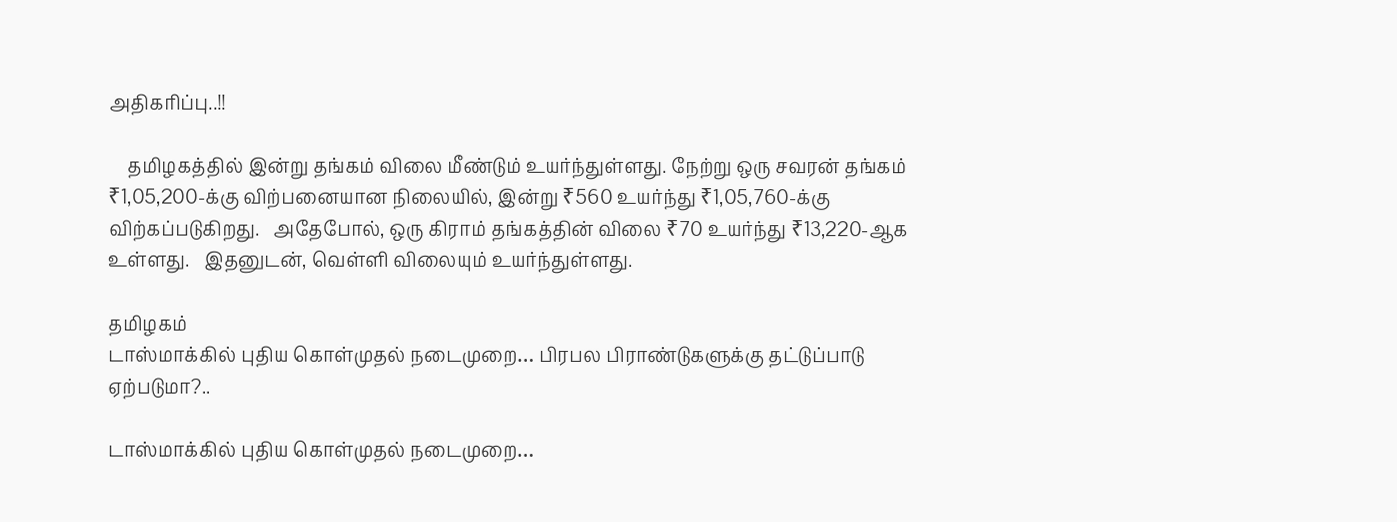அதிகரிப்பு..!!

    தமிழகத்தில் இன்று தங்கம் விலை மீண்டும் உயர்ந்துள்ளது. நேற்று ஒரு சவரன் தங்கம் ₹1,05,200-க்கு விற்பனையான நிலையில், இன்று ₹560 உயர்ந்து ₹1,05,760-க்கு விற்கப்படுகிறது.   அதேபோல், ஒரு கிராம் தங்கத்தின் விலை ₹70 உயர்ந்து ₹13,220-ஆக உள்ளது.   இதனுடன், வெள்ளி விலையும் உயர்ந்துள்ளது.

தமிழகம்
டாஸ்மாக்கில் புதிய கொள்முதல் நடைமுறை… பிரபல பிராண்டுகளுக்கு தட்டுப்பாடு ஏற்படுமா?..

டாஸ்மாக்கில் புதிய கொள்முதல் நடைமுறை…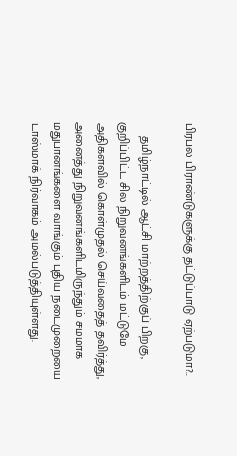பிரபல பிராண்டுகளுக்கு தட்டுப்பாடு ஏற்படுமா?..

    தமிழ்நாட்டில் ஆட்சி மாற்றத்திற்குப் பிறகு, குறிப்பிட்ட சில நிறுவனங்களிடம் மட்டுமே அதிகளவில் கொள்முதல் செய்வதைத் தவிர்த்து, அனைத்து நிறுவனங்களிடமிருந்தும் சமமாக மதுபானங்களை வாங்கும் புதிய நடைமுறையை டாஸ்மாக் நிர்வாகம் அமல்படுத்தியுள்ளது.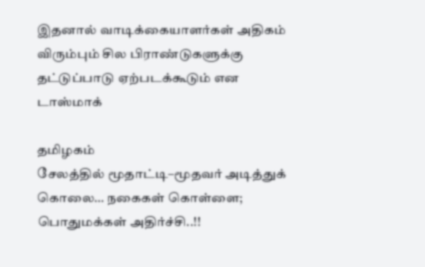இதனால் வாடிக்கையாளர்கள் அதிகம் விரும்பும் சில பிராண்டுகளுக்கு தட்டுப்பாடு ஏற்படக்கூடும் என டாஸ்மாக்

தமிழகம்
சேலத்தில் மூதாட்டி–மூதவர் அடித்துக் கொலை… நகைகள் கொள்ளை; பொதுமக்கள் அதிர்ச்சி..!!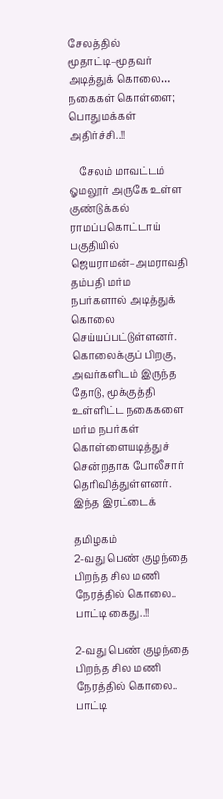சேலத்தில் மூதாட்டி–மூதவர் அடித்துக் கொலை… நகைகள் கொள்ளை; பொதுமக்கள் அதிர்ச்சி..!!

    சேலம் மாவட்டம் ஓமலூர் அருகே உள்ள குண்டுக்கல் ராமப்பகொட்டாய் பகுதியில் ஜெயராமன்–அமராவதி தம்பதி மர்ம நபர்களால் அடித்துக் கொலை செய்யப்பட்டுள்ளனர்.   கொலைக்குப் பிறகு, அவர்களிடம் இருந்த தோடு, மூக்குத்தி உள்ளிட்ட நகைகளை மர்ம நபர்கள் கொள்ளையடித்துச் சென்றதாக போலீசார் தெரிவித்துள்ளனர்.   இந்த இரட்டைக்

தமிழகம்
2-வது பெண் குழந்தை பிறந்த சில மணி நேரத்தில் கொலை.. பாட்டி கைது..!!

2-வது பெண் குழந்தை பிறந்த சில மணி நேரத்தில் கொலை.. பாட்டி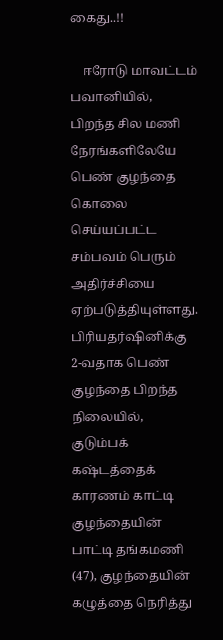கைது..!!

    ஈரோடு மாவட்டம் பவானியில், பிறந்த சில மணி நேரங்களிலேயே பெண் குழந்தை கொலை செய்யப்பட்ட சம்பவம் பெரும் அதிர்ச்சியை ஏற்படுத்தியுள்ளது.   பிரியதர்ஷினிக்கு 2-வதாக பெண் குழந்தை பிறந்த நிலையில், குடும்பக் கஷ்டத்தைக் காரணம் காட்டி குழந்தையின் பாட்டி தங்கமணி (47), குழந்தையின் கழுத்தை நெரித்து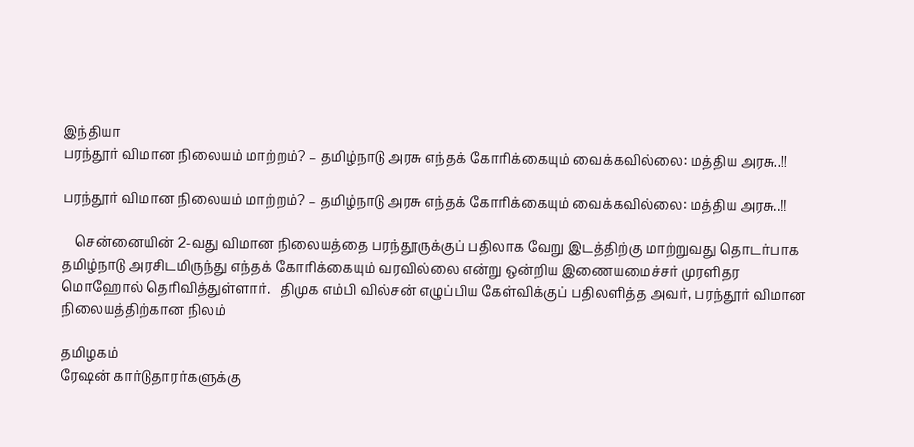இந்தியா
பரந்தூர் விமான நிலையம் மாற்றம்? – தமிழ்நாடு அரசு எந்தக் கோரிக்கையும் வைக்கவில்லை: மத்திய அரசு..!!

பரந்தூர் விமான நிலையம் மாற்றம்? – தமிழ்நாடு அரசு எந்தக் கோரிக்கையும் வைக்கவில்லை: மத்திய அரசு..!!

    சென்னையின் 2-வது விமான நிலையத்தை பரந்தூருக்குப் பதிலாக வேறு இடத்திற்கு மாற்றுவது தொடர்பாக தமிழ்நாடு அரசிடமிருந்து எந்தக் கோரிக்கையும் வரவில்லை என்று ஒன்றிய இணையமைச்சர் முரளிதர மொஹோல் தெரிவித்துள்ளார்.   திமுக எம்பி வில்சன் எழுப்பிய கேள்விக்குப் பதிலளித்த அவர், பரந்தூர் விமான நிலையத்திற்கான நிலம்

தமிழகம்
ரேஷன் கார்டுதாரர்களுக்கு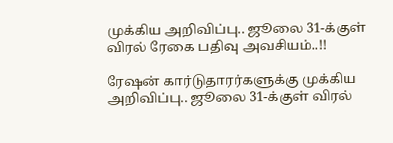முக்கிய அறிவிப்பு.. ஜூலை 31-க்குள் விரல் ரேகை பதிவு அவசியம்..!!

ரேஷன் கார்டுதாரர்களுக்கு முக்கிய அறிவிப்பு.. ஜூலை 31-க்குள் விரல்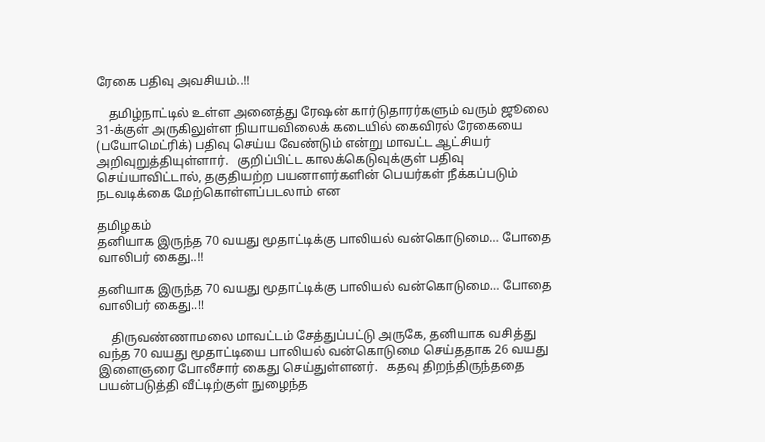ரேகை பதிவு அவசியம்..!!

    தமிழ்நாட்டில் உள்ள அனைத்து ரேஷன் கார்டுதாரர்களும் வரும் ஜூலை 31-க்குள் அருகிலுள்ள நியாயவிலைக் கடையில் கைவிரல் ரேகையை (பயோமெட்ரிக்) பதிவு செய்ய வேண்டும் என்று மாவட்ட ஆட்சியர் அறிவுறுத்தியுள்ளார்.   குறிப்பிட்ட காலக்கெடுவுக்குள் பதிவு செய்யாவிட்டால், தகுதியற்ற பயனாளர்களின் பெயர்கள் நீக்கப்படும் நடவடிக்கை மேற்கொள்ளப்படலாம் என

தமிழகம்
தனியாக இருந்த 70 வயது மூதாட்டிக்கு பாலியல் வன்கொடுமை… போதை வாலிபர் கைது..!!

தனியாக இருந்த 70 வயது மூதாட்டிக்கு பாலியல் வன்கொடுமை… போதை வாலிபர் கைது..!!

    திருவண்ணாமலை மாவட்டம் சேத்துப்பட்டு அருகே, தனியாக வசித்து வந்த 70 வயது மூதாட்டியை பாலியல் வன்கொடுமை செய்ததாக 26 வயது இளைஞரை போலீசார் கைது செய்துள்ளனர்.   கதவு திறந்திருந்ததை பயன்படுத்தி வீட்டிற்குள் நுழைந்த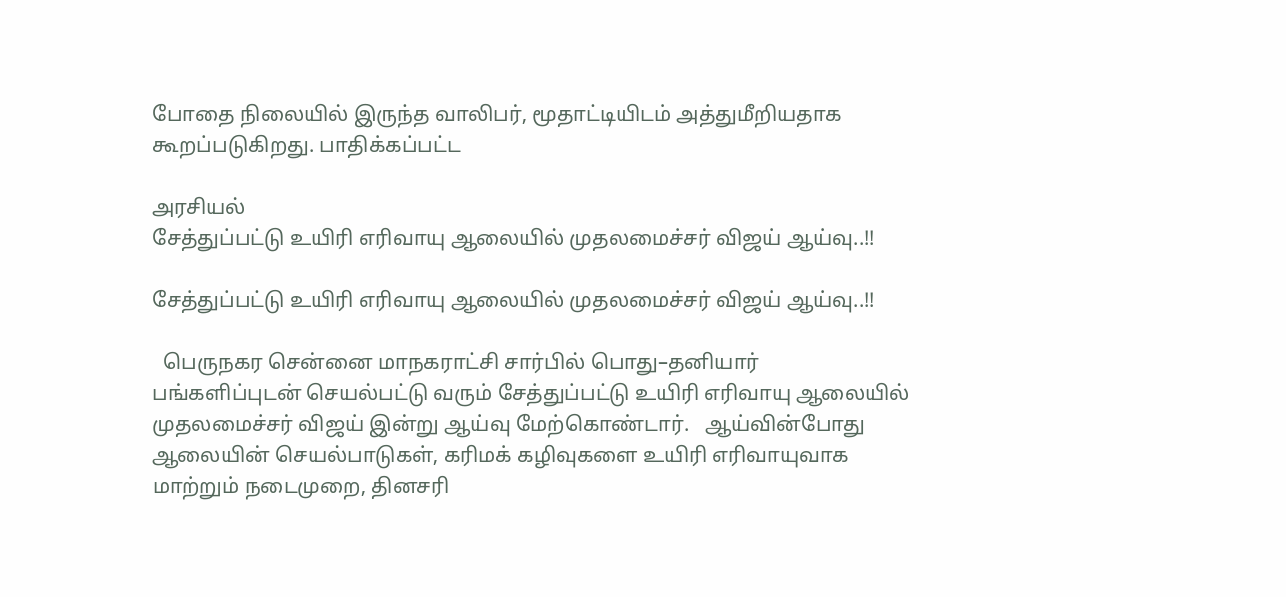போதை நிலையில் இருந்த வாலிபர், மூதாட்டியிடம் அத்துமீறியதாக கூறப்படுகிறது. பாதிக்கப்பட்ட

அரசியல்
சேத்துப்பட்டு உயிரி எரிவாயு ஆலையில் முதலமைச்சர் விஜய் ஆய்வு..!!

சேத்துப்பட்டு உயிரி எரிவாயு ஆலையில் முதலமைச்சர் விஜய் ஆய்வு..!!

  பெருநகர சென்னை மாநகராட்சி சார்பில் பொது–தனியார் பங்களிப்புடன் செயல்பட்டு வரும் சேத்துப்பட்டு உயிரி எரிவாயு ஆலையில் முதலமைச்சர் விஜய் இன்று ஆய்வு மேற்கொண்டார்.   ஆய்வின்போது ஆலையின் செயல்பாடுகள், கரிமக் கழிவுகளை உயிரி எரிவாயுவாக மாற்றும் நடைமுறை, தினசரி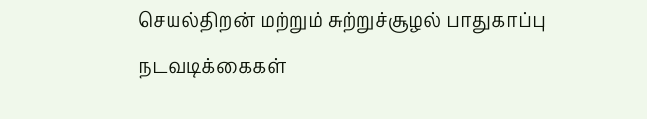செயல்திறன் மற்றும் சுற்றுச்சூழல் பாதுகாப்பு நடவடிக்கைகள்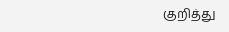குறித்து